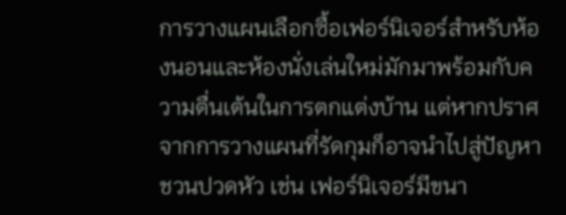การวางแผนเลือกซื้อเฟอร์นิเจอร์สำหรับห้องนอนและห้องนั่งเล่นใหม่มักมาพร้อมกับความตื่นเต้นในการตกแต่งบ้าน แต่หากปราศจากการวางแผนที่รัดกุมก็อาจนำไปสู่ปัญหาชวนปวดหัว เช่น เฟอร์นิเจอร์มีขนา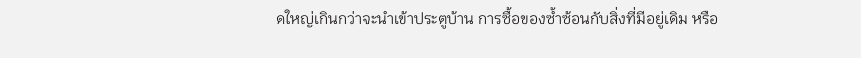ดใหญ่เกินกว่าจะนำเข้าประตูบ้าน การซื้อของซ้ำซ้อนกับสิ่งที่มีอยู่เดิม หรือ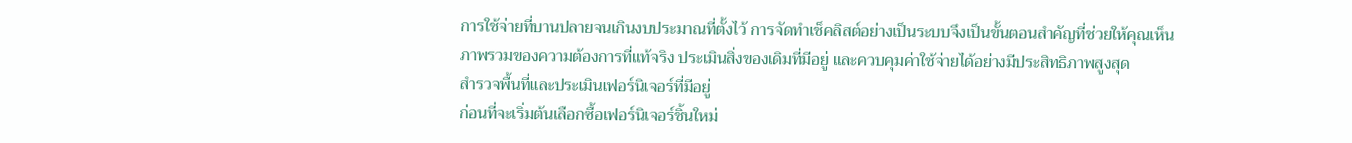การใช้จ่ายที่บานปลายจนเกินงบประมาณที่ตั้งไว้ การจัดทำเช็คลิสต์อย่างเป็นระบบจึงเป็นขั้นตอนสำคัญที่ช่วยให้คุณเห็นภาพรวมของความต้องการที่แท้จริง ประเมินสิ่งของเดิมที่มีอยู่ และควบคุมค่าใช้จ่ายได้อย่างมีประสิทธิภาพสูงสุด
สำรวจพื้นที่และประเมินเฟอร์นิเจอร์ที่มีอยู่
ก่อนที่จะเริ่มต้นเลือกซื้อเฟอร์นิเจอร์ชิ้นใหม่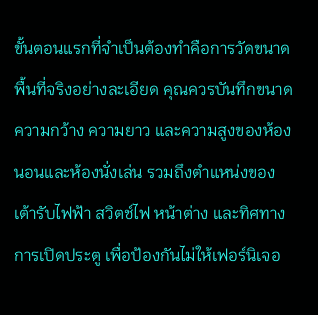ขั้นตอนแรกที่จำเป็นต้องทำคือการวัดขนาดพื้นที่จริงอย่างละเอียด คุณควรบันทึกขนาดความกว้าง ความยาว และความสูงของห้องนอนและห้องนั่งเล่น รวมถึงตำแหน่งของเต้ารับไฟฟ้า สวิตช์ไฟ หน้าต่าง และทิศทางการเปิดประตู เพื่อป้องกันไม่ให้เฟอร์นิเจอ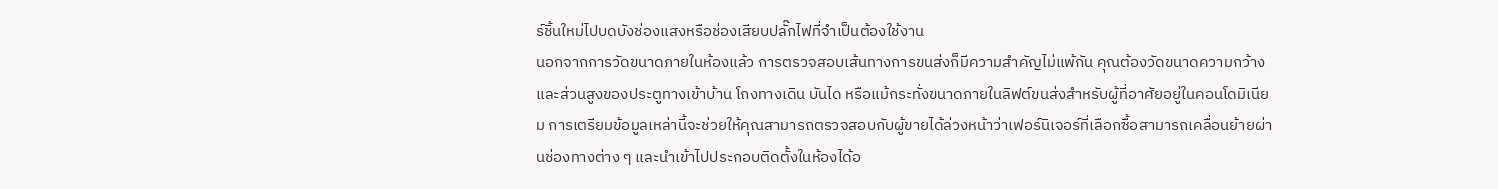ร์ชิ้นใหม่ไปบดบังช่องแสงหรือช่องเสียบปลั๊กไฟที่จำเป็นต้องใช้งาน
นอกจากการวัดขนาดภายในห้องแล้ว การตรวจสอบเส้นทางการขนส่งก็มีความสำคัญไม่แพ้กัน คุณต้องวัดขนาดความกว้างและส่วนสูงของประตูทางเข้าบ้าน โถงทางเดิน บันได หรือแม้กระทั่งขนาดภายในลิฟต์ขนส่งสำหรับผู้ที่อาศัยอยู่ในคอนโดมิเนียม การเตรียมข้อมูลเหล่านี้จะช่วยให้คุณสามารถตรวจสอบกับผู้ขายได้ล่วงหน้าว่าเฟอร์นิเจอร์ที่เลือกซื้อสามารถเคลื่อนย้ายผ่านช่องทางต่าง ๆ และนำเข้าไปประกอบติดตั้งในห้องได้อ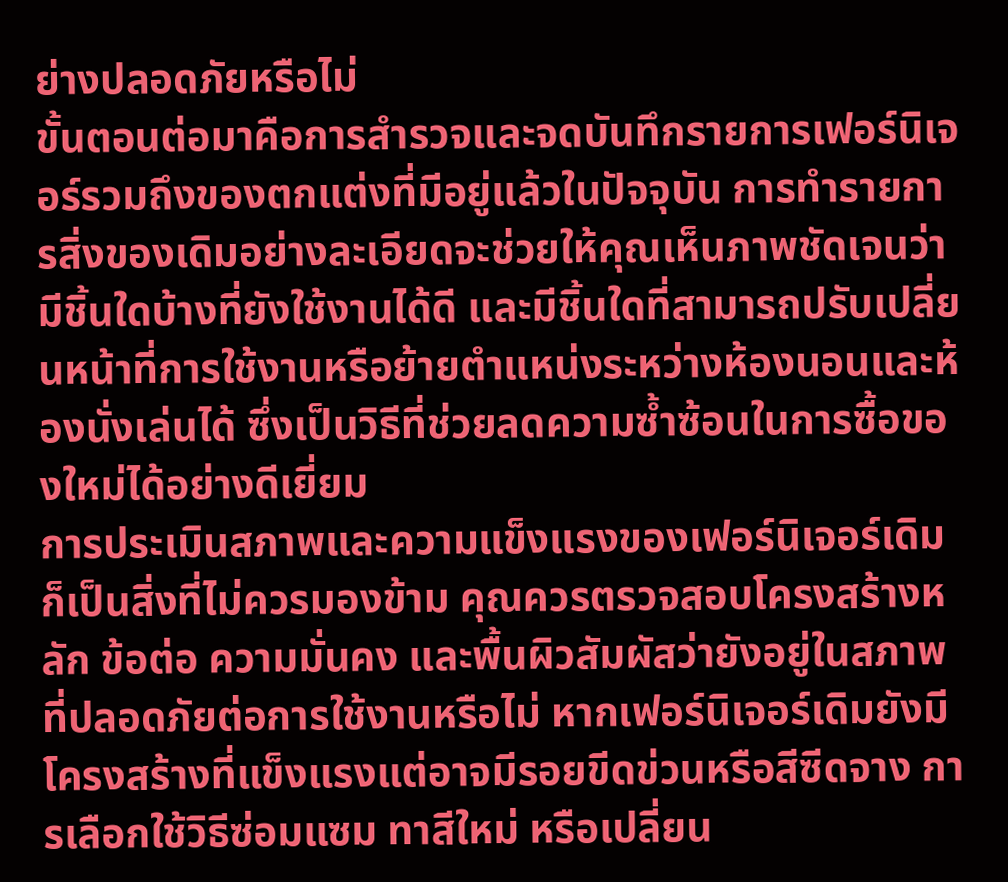ย่างปลอดภัยหรือไม่
ขั้นตอนต่อมาคือการสำรวจและจดบันทึกรายการเฟอร์นิเจอร์รวมถึงของตกแต่งที่มีอยู่แล้วในปัจจุบัน การทำรายการสิ่งของเดิมอย่างละเอียดจะช่วยให้คุณเห็นภาพชัดเจนว่ามีชิ้นใดบ้างที่ยังใช้งานได้ดี และมีชิ้นใดที่สามารถปรับเปลี่ยนหน้าที่การใช้งานหรือย้ายตำแหน่งระหว่างห้องนอนและห้องนั่งเล่นได้ ซึ่งเป็นวิธีที่ช่วยลดความซ้ำซ้อนในการซื้อของใหม่ได้อย่างดีเยี่ยม
การประเมินสภาพและความแข็งแรงของเฟอร์นิเจอร์เดิมก็เป็นสิ่งที่ไม่ควรมองข้าม คุณควรตรวจสอบโครงสร้างหลัก ข้อต่อ ความมั่นคง และพื้นผิวสัมผัสว่ายังอยู่ในสภาพที่ปลอดภัยต่อการใช้งานหรือไม่ หากเฟอร์นิเจอร์เดิมยังมีโครงสร้างที่แข็งแรงแต่อาจมีรอยขีดข่วนหรือสีซีดจาง การเลือกใช้วิธีซ่อมแซม ทาสีใหม่ หรือเปลี่ยน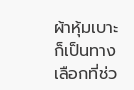ผ้าหุ้มเบาะก็เป็นทางเลือกที่ช่ว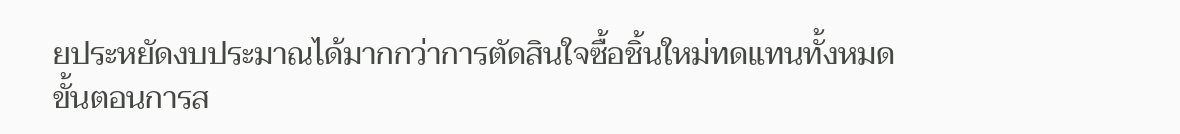ยประหยัดงบประมาณได้มากกว่าการตัดสินใจซื้อชิ้นใหม่ทดแทนทั้งหมด
ขั้นตอนการส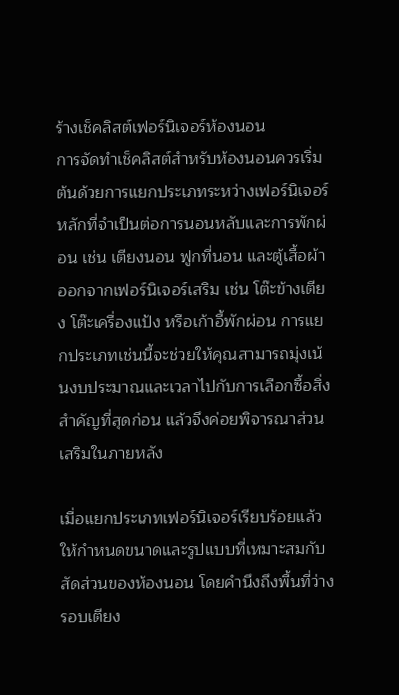ร้างเช็คลิสต์เฟอร์นิเจอร์ห้องนอน
การจัดทำเช็คลิสต์สำหรับห้องนอนควรเริ่มต้นด้วยการแยกประเภทระหว่างเฟอร์นิเจอร์หลักที่จำเป็นต่อการนอนหลับและการพักผ่อน เช่น เตียงนอน ฟูกที่นอน และตู้เสื้อผ้า ออกจากเฟอร์นิเจอร์เสริม เช่น โต๊ะข้างเตียง โต๊ะเครื่องแป้ง หรือเก้าอี้พักผ่อน การแยกประเภทเช่นนี้จะช่วยให้คุณสามารถมุ่งเน้นงบประมาณและเวลาไปกับการเลือกซื้อสิ่งสำคัญที่สุดก่อน แล้วจึงค่อยพิจารณาส่วนเสริมในภายหลัง

เมื่อแยกประเภทเฟอร์นิเจอร์เรียบร้อยแล้ว ให้กำหนดขนาดและรูปแบบที่เหมาะสมกับสัดส่วนของห้องนอน โดยคำนึงถึงพื้นที่ว่างรอบเตียง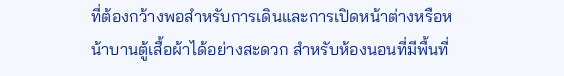ที่ต้องกว้างพอสำหรับการเดินและการเปิดหน้าต่างหรือหน้าบานตู้เสื้อผ้าได้อย่างสะดวก สำหรับห้องนอนที่มีพื้นที่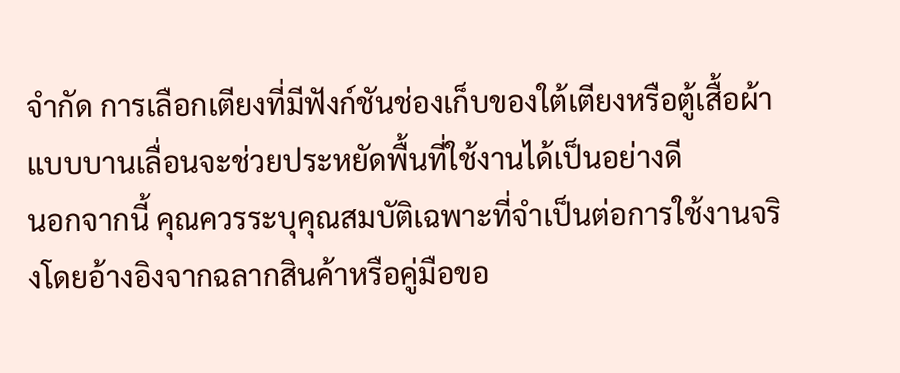จำกัด การเลือกเตียงที่มีฟังก์ชันช่องเก็บของใต้เตียงหรือตู้เสื้อผ้าแบบบานเลื่อนจะช่วยประหยัดพื้นที่ใช้งานได้เป็นอย่างดี
นอกจากนี้ คุณควรระบุคุณสมบัติเฉพาะที่จำเป็นต่อการใช้งานจริงโดยอ้างอิงจากฉลากสินค้าหรือคู่มือขอ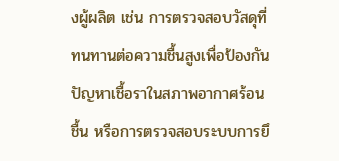งผู้ผลิต เช่น การตรวจสอบวัสดุที่ทนทานต่อความชื้นสูงเพื่อป้องกันปัญหาเชื้อราในสภาพอากาศร้อนชื้น หรือการตรวจสอบระบบการยึ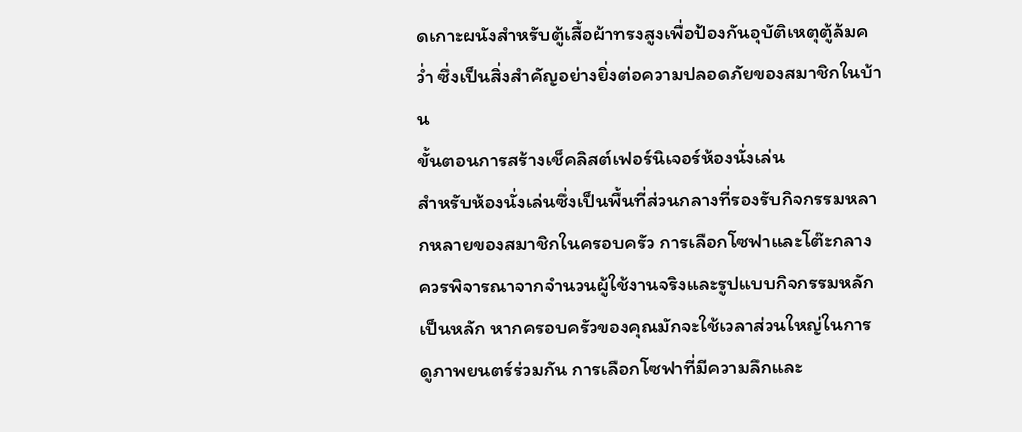ดเกาะผนังสำหรับตู้เสื้อผ้าทรงสูงเพื่อป้องกันอุบัติเหตุตู้ล้มคว่ำ ซึ่งเป็นสิ่งสำคัญอย่างยิ่งต่อความปลอดภัยของสมาชิกในบ้าน
ขั้นตอนการสร้างเช็คลิสต์เฟอร์นิเจอร์ห้องนั่งเล่น
สำหรับห้องนั่งเล่นซึ่งเป็นพื้นที่ส่วนกลางที่รองรับกิจกรรมหลากหลายของสมาชิกในครอบครัว การเลือกโซฟาและโต๊ะกลางควรพิจารณาจากจำนวนผู้ใช้งานจริงและรูปแบบกิจกรรมหลักเป็นหลัก หากครอบครัวของคุณมักจะใช้เวลาส่วนใหญ่ในการดูภาพยนตร์ร่วมกัน การเลือกโซฟาที่มีความลึกและ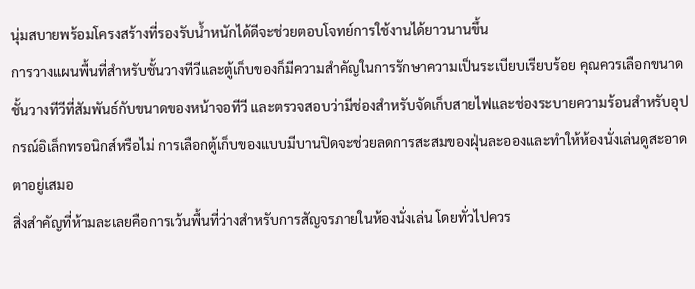นุ่มสบายพร้อมโครงสร้างที่รองรับน้ำหนักได้ดีจะช่วยตอบโจทย์การใช้งานได้ยาวนานขึ้น
การวางแผนพื้นที่สำหรับชั้นวางทีวีและตู้เก็บของก็มีความสำคัญในการรักษาความเป็นระเบียบเรียบร้อย คุณควรเลือกขนาดชั้นวางทีวีที่สัมพันธ์กับขนาดของหน้าจอทีวี และตรวจสอบว่ามีช่องสำหรับจัดเก็บสายไฟและช่องระบายความร้อนสำหรับอุปกรณ์อิเล็กทรอนิกส์หรือไม่ การเลือกตู้เก็บของแบบมีบานปิดจะช่วยลดการสะสมของฝุ่นละอองและทำให้ห้องนั่งเล่นดูสะอาดตาอยู่เสมอ
สิ่งสำคัญที่ห้ามละเลยคือการเว้นพื้นที่ว่างสำหรับการสัญจรภายในห้องนั่งเล่น โดยทั่วไปควร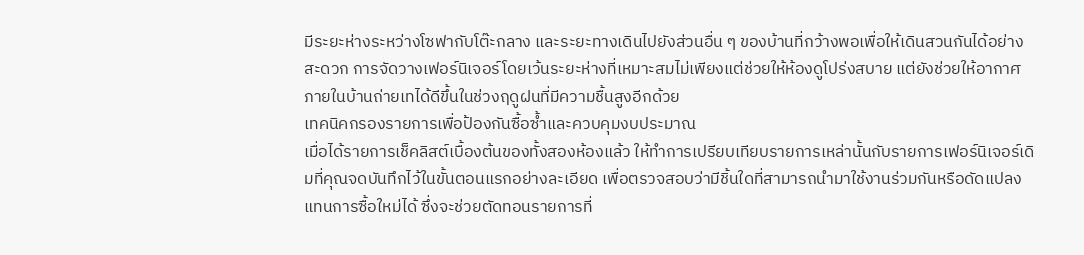มีระยะห่างระหว่างโซฟากับโต๊ะกลาง และระยะทางเดินไปยังส่วนอื่น ๆ ของบ้านที่กว้างพอเพื่อให้เดินสวนกันได้อย่างสะดวก การจัดวางเฟอร์นิเจอร์โดยเว้นระยะห่างที่เหมาะสมไม่เพียงแต่ช่วยให้ห้องดูโปร่งสบาย แต่ยังช่วยให้อากาศภายในบ้านถ่ายเทได้ดีขึ้นในช่วงฤดูฝนที่มีความชื้นสูงอีกด้วย
เทคนิคกรองรายการเพื่อป้องกันซื้อซ้ำและควบคุมงบประมาณ
เมื่อได้รายการเช็คลิสต์เบื้องต้นของทั้งสองห้องแล้ว ให้ทำการเปรียบเทียบรายการเหล่านั้นกับรายการเฟอร์นิเจอร์เดิมที่คุณจดบันทึกไว้ในขั้นตอนแรกอย่างละเอียด เพื่อตรวจสอบว่ามีชิ้นใดที่สามารถนำมาใช้งานร่วมกันหรือดัดแปลงแทนการซื้อใหม่ได้ ซึ่งจะช่วยตัดทอนรายการที่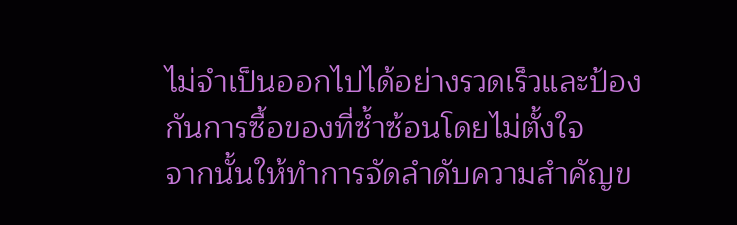ไม่จำเป็นออกไปได้อย่างรวดเร็วและป้องกันการซื้อของที่ซ้ำซ้อนโดยไม่ตั้งใจ
จากนั้นให้ทำการจัดลำดับความสำคัญข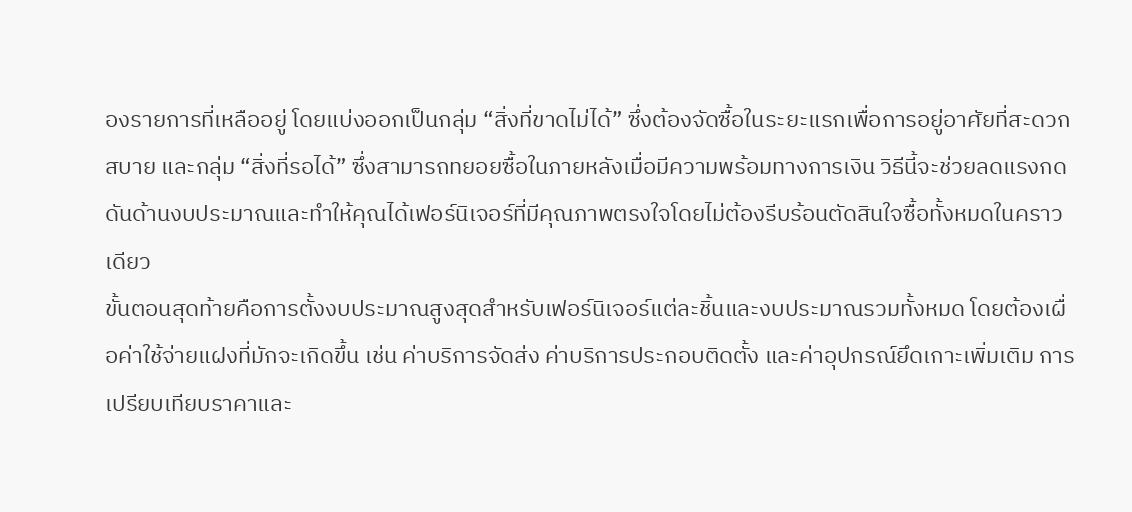องรายการที่เหลืออยู่ โดยแบ่งออกเป็นกลุ่ม “สิ่งที่ขาดไม่ได้” ซึ่งต้องจัดซื้อในระยะแรกเพื่อการอยู่อาศัยที่สะดวกสบาย และกลุ่ม “สิ่งที่รอได้” ซึ่งสามารถทยอยซื้อในภายหลังเมื่อมีความพร้อมทางการเงิน วิธีนี้จะช่วยลดแรงกดดันด้านงบประมาณและทำให้คุณได้เฟอร์นิเจอร์ที่มีคุณภาพตรงใจโดยไม่ต้องรีบร้อนตัดสินใจซื้อทั้งหมดในคราวเดียว
ขั้นตอนสุดท้ายคือการตั้งงบประมาณสูงสุดสำหรับเฟอร์นิเจอร์แต่ละชิ้นและงบประมาณรวมทั้งหมด โดยต้องเผื่อค่าใช้จ่ายแฝงที่มักจะเกิดขึ้น เช่น ค่าบริการจัดส่ง ค่าบริการประกอบติดตั้ง และค่าอุปกรณ์ยึดเกาะเพิ่มเติม การเปรียบเทียบราคาและ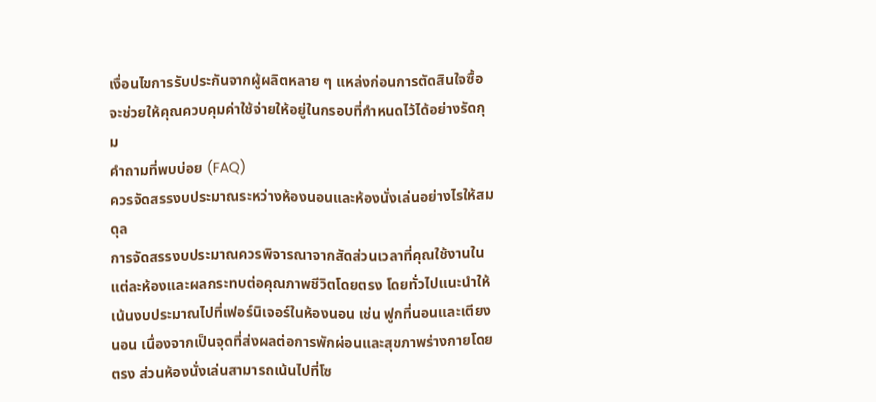เงื่อนไขการรับประกันจากผู้ผลิตหลาย ๆ แหล่งก่อนการตัดสินใจซื้อจะช่วยให้คุณควบคุมค่าใช้จ่ายให้อยู่ในกรอบที่กำหนดไว้ได้อย่างรัดกุม
คำถามที่พบบ่อย (FAQ)
ควรจัดสรรงบประมาณระหว่างห้องนอนและห้องนั่งเล่นอย่างไรให้สมดุล
การจัดสรรงบประมาณควรพิจารณาจากสัดส่วนเวลาที่คุณใช้งานในแต่ละห้องและผลกระทบต่อคุณภาพชีวิตโดยตรง โดยทั่วไปแนะนำให้เน้นงบประมาณไปที่เฟอร์นิเจอร์ในห้องนอน เช่น ฟูกที่นอนและเตียงนอน เนื่องจากเป็นจุดที่ส่งผลต่อการพักผ่อนและสุขภาพร่างกายโดยตรง ส่วนห้องนั่งเล่นสามารถเน้นไปที่โซ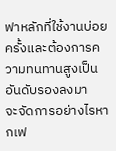ฟาหลักที่ใช้งานบ่อยครั้งและต้องการความทนทานสูงเป็นอันดับรองลงมา
จะจัดการอย่างไรหากเฟ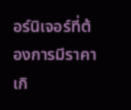อร์นิเจอร์ที่ต้องการมีราคาเกิ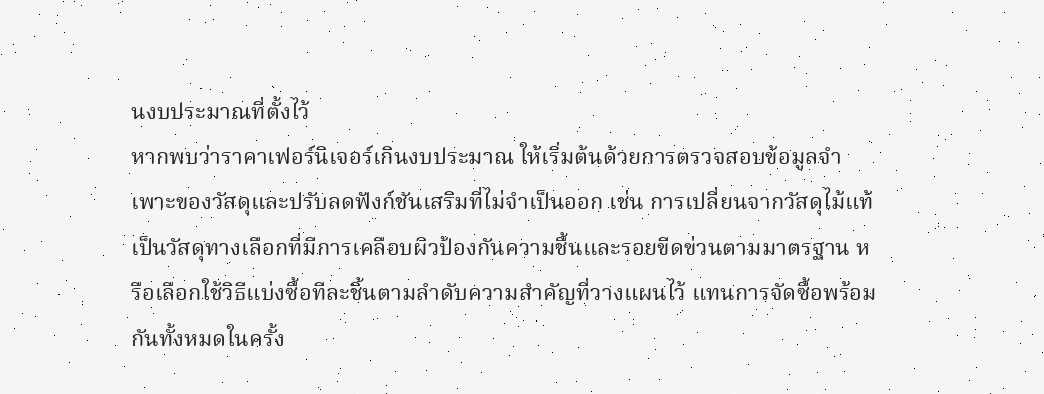นงบประมาณที่ตั้งไว้
หากพบว่าราคาเฟอร์นิเจอร์เกินงบประมาณ ให้เริ่มต้นด้วยการตรวจสอบข้อมูลจำเพาะของวัสดุและปรับลดฟังก์ชันเสริมที่ไม่จำเป็นออก เช่น การเปลี่ยนจากวัสดุไม้แท้เป็นวัสดุทางเลือกที่มีการเคลือบผิวป้องกันความชื้นและรอยขีดข่วนตามมาตรฐาน หรือเลือกใช้วิธีแบ่งซื้อทีละชิ้นตามลำดับความสำคัญที่วางแผนไว้ แทนการจัดซื้อพร้อมกันทั้งหมดในครั้ง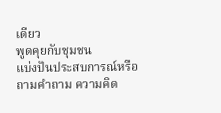เดียว
พูดคุยกับชุมชน
แบ่งปันประสบการณ์หรือถามคำถาม ความคิด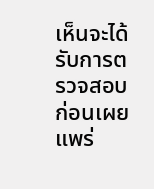เห็นจะได้รับการตรวจสอบก่อนเผยแพร่